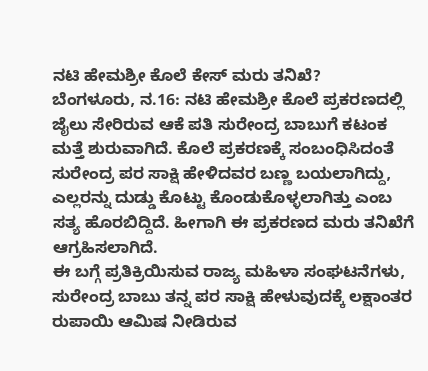ನಟಿ ಹೇಮಶ್ರೀ ಕೊಲೆ ಕೇಸ್ ಮರು ತನಿಖೆ?
ಬೆಂಗಳೂರು, ನ.16: ನಟಿ ಹೇಮಶ್ರೀ ಕೊಲೆ ಪ್ರಕರಣದಲ್ಲಿ ಜೈಲು ಸೇರಿರುವ ಆಕೆ ಪತಿ ಸುರೇಂದ್ರ ಬಾಬುಗೆ ಕಟಂಕ ಮತ್ತೆ ಶುರುವಾಗಿದೆ. ಕೊಲೆ ಪ್ರಕರಣಕ್ಕೆ ಸಂಬಂಧಿಸಿದಂತೆ ಸುರೇಂದ್ರ ಪರ ಸಾಕ್ಷಿ ಹೇಳಿದವರ ಬಣ್ಣ ಬಯಲಾಗಿದ್ದು, ಎಲ್ಲರನ್ನು ದುಡ್ಡು ಕೊಟ್ಟು ಕೊಂಡುಕೊಳ್ಳಲಾಗಿತ್ತು ಎಂಬ ಸತ್ಯ ಹೊರಬಿದ್ದಿದೆ. ಹೀಗಾಗಿ ಈ ಪ್ರಕರಣದ ಮರು ತನಿಖೆಗೆ ಆಗ್ರಹಿಸಲಾಗಿದೆ.
ಈ ಬಗ್ಗೆ ಪ್ರತಿಕ್ರಿಯಿಸುವ ರಾಜ್ಯ ಮಹಿಳಾ ಸಂಘಟನೆಗಳು, ಸುರೇಂದ್ರ ಬಾಬು ತನ್ನ ಪರ ಸಾಕ್ಷಿ ಹೇಳುವುದಕ್ಕೆ ಲಕ್ಷಾಂತರ ರುಪಾಯಿ ಆಮಿಷ ನೀಡಿರುವ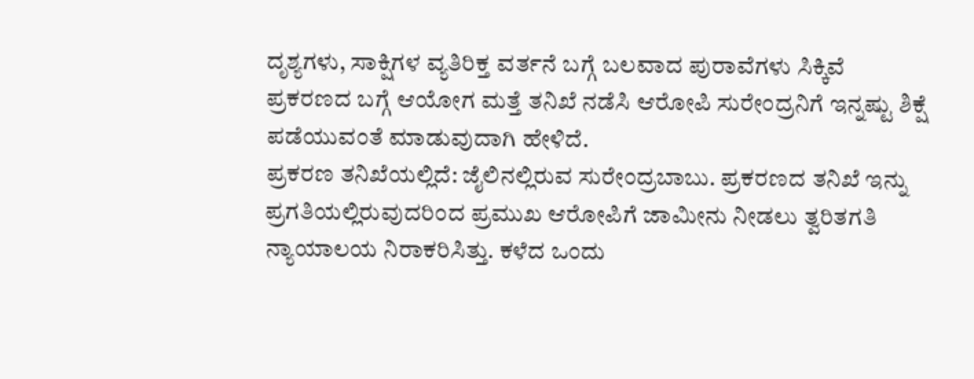ದೃಶ್ಯಗಳು, ಸಾಕ್ಷಿಗಳ ವ್ಯತಿರಿಕ್ತ ವರ್ತನೆ ಬಗ್ಗೆ ಬಲವಾದ ಪುರಾವೆಗಳು ಸಿಕ್ಕಿವೆ ಪ್ರಕರಣದ ಬಗ್ಗೆ ಆಯೋಗ ಮತ್ತೆ ತನಿಖೆ ನಡೆಸಿ ಆರೋಪಿ ಸುರೇಂದ್ರನಿಗೆ ಇನ್ನಷ್ಟು ಶಿಕ್ಷೆ ಪಡೆಯುವಂತೆ ಮಾಡುವುದಾಗಿ ಹೇಳಿದೆ.
ಪ್ರಕರಣ ತನಿಖೆಯಲ್ಲಿದೆ: ಜೈಲಿನಲ್ಲಿರುವ ಸುರೇಂದ್ರಬಾಬು. ಪ್ರಕರಣದ ತನಿಖೆ ಇನ್ನು ಪ್ರಗತಿಯಲ್ಲಿರುವುದರಿಂದ ಪ್ರಮುಖ ಆರೋಪಿಗೆ ಜಾಮೀನು ನೀಡಲು ತ್ವರಿತಗತಿ ನ್ಯಾಯಾಲಯ ನಿರಾಕರಿಸಿತ್ತು. ಕಳೆದ ಒಂದು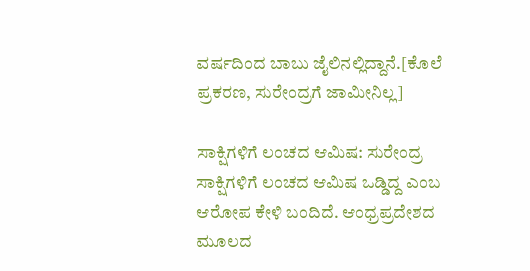ವರ್ಷದಿಂದ ಬಾಬು ಜೈಲಿನಲ್ಲಿದ್ದಾನೆ.[ಕೊಲೆ ಪ್ರಕರಣ, ಸುರೇಂದ್ರಗೆ ಜಾಮೀನಿಲ್ಲ]

ಸಾಕ್ಷಿಗಳಿಗೆ ಲಂಚದ ಆಮಿಷ: ಸುರೇಂದ್ರ ಸಾಕ್ಷಿಗಳಿಗೆ ಲಂಚದ ಆಮಿಷ ಒಡ್ಡಿದ್ದ ಎಂಬ ಆರೋಪ ಕೇಳಿ ಬಂದಿದೆ. ಆಂಧ್ರಪ್ರದೇಶದ ಮೂಲದ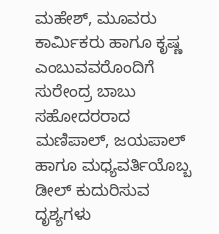ಮಹೇಶ್, ಮೂವರು ಕಾರ್ಮಿಕರು ಹಾಗೂ ಕೃಷ್ಣ ಎಂಬುವವರೊಂದಿಗೆ ಸುರೇಂದ್ರ ಬಾಬು ಸಹೋದರರಾದ ಮಣಿಪಾಲ್, ಜಯಪಾಲ್ ಹಾಗೂ ಮಧ್ಯವರ್ತಿಯೊಬ್ಬ ಡೀಲ್ ಕುದುರಿಸುವ ದೃಶ್ಯಗಳು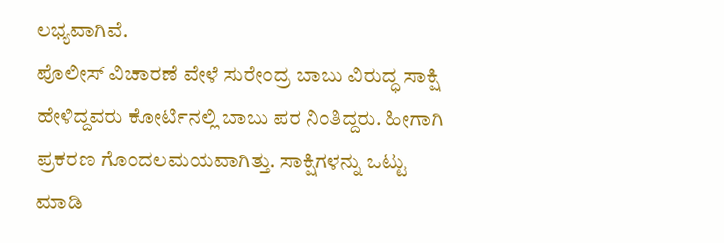ಲಭ್ಯವಾಗಿವೆ.
ಪೊಲೀಸ್ ವಿಚಾರಣೆ ವೇಳೆ ಸುರೇಂದ್ರ ಬಾಬು ವಿರುದ್ಧ ಸಾಕ್ಷಿ ಹೇಳಿದ್ದವರು ಕೋರ್ಟಿನಲ್ಲಿ ಬಾಬು ಪರ ನಿಂತಿದ್ದರು. ಹೀಗಾಗಿ ಪ್ರಕರಣ ಗೊಂದಲಮಯವಾಗಿತ್ತು. ಸಾಕ್ಷಿಗಳನ್ನು ಒಟ್ಟು ಮಾಡಿ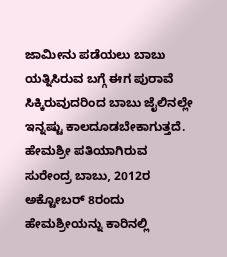ಜಾಮೀನು ಪಡೆಯಲು ಬಾಬು ಯತ್ನಿಸಿರುವ ಬಗ್ಗೆ ಈಗ ಪುರಾವೆ ಸಿಕ್ಕಿರುವುದರಿಂದ ಬಾಬು ಜೈಲಿನಲ್ಲೇ ಇನ್ನಷ್ಟು ಕಾಲದೂಡಬೇಕಾಗುತ್ತದೆ.
ಹೇಮಶ್ರೀ ಪತಿಯಾಗಿರುವ ಸುರೇಂದ್ರ ಬಾಬು, 2012ರ ಅಕ್ಟೋಬರ್ 8ರಂದು ಹೇಮಶ್ರೀಯನ್ನು ಕಾರಿನಲ್ಲಿ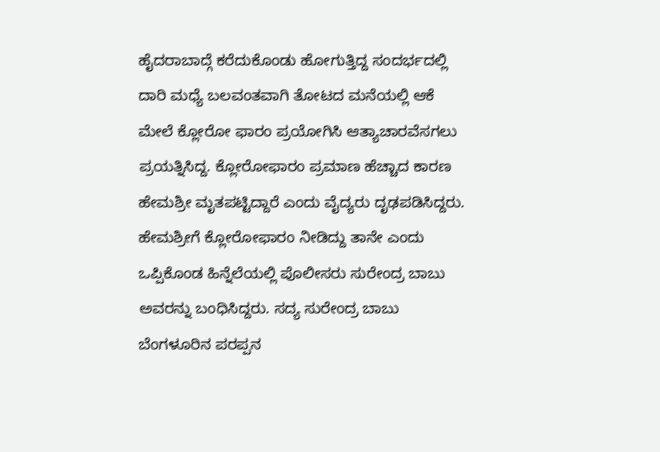ಹೈದರಾಬಾದ್ಗೆ ಕರೆದುಕೊಂಡು ಹೋಗುತ್ತಿದ್ದ ಸಂದರ್ಭದಲ್ಲಿ ದಾರಿ ಮಧ್ಯೆ ಬಲವಂತವಾಗಿ ತೋಟದ ಮನೆಯಲ್ಲಿ ಆಕೆ ಮೇಲೆ ಕ್ಲೋರೋ ಫಾರಂ ಪ್ರಯೋಗಿಸಿ ಆತ್ಯಾಚಾರವೆಸಗಲು ಪ್ರಯತ್ನಿಸಿದ್ದ. ಕ್ಲೋರೋಫಾರಂ ಪ್ರಮಾಣ ಹೆಚ್ಚಾದ ಕಾರಣ ಹೇಮಶ್ರೀ ಮೃತಪಟ್ಟಿದ್ದಾರೆ ಎಂದು ವೈದ್ಯರು ದೃಢಪಡಿಸಿದ್ದರು. ಹೇಮಶ್ರೀಗೆ ಕ್ಲೋರೋಫಾರಂ ನೀಡಿದ್ದು ತಾನೇ ಎಂದು ಒಪ್ಪಿಕೊಂಡ ಹಿನ್ನೆಲೆಯಲ್ಲಿ ಪೊಲೀಸರು ಸುರೇಂದ್ರ ಬಾಬು ಅವರನ್ನು ಬಂಧಿಸಿದ್ದರು. ಸದ್ಯ ಸುರೇಂದ್ರ ಬಾಬು ಬೆಂಗಳೂರಿನ ಪರಪ್ಪನ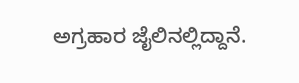ಅಗ್ರಹಾರ ಜೈಲಿನಲ್ಲಿದ್ದಾನೆ.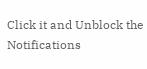Click it and Unblock the Notifications